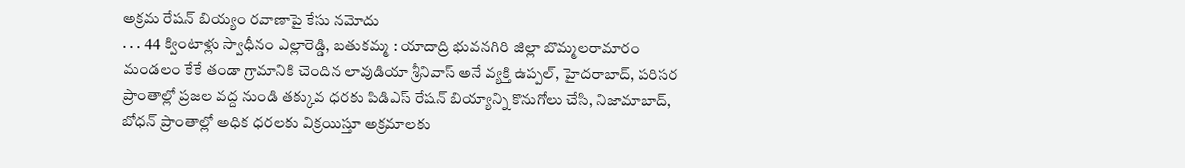అక్రమ రేషన్ బియ్యం రవాణాపై కేసు నమోదు
. . . 44 క్వింటాళ్లు స్వాధీనం ఎల్లారెడ్డి, బతుకమ్మ : యాదాద్రి భువనగిరి జిల్లా బొమ్మలరామారం మండలం కేకే తండా గ్రామానికి చెందిన లావుడియా శ్రీనివాస్ అనే వ్యక్తి ఉప్పల్, హైదరాబాద్, పరిసర ప్రాంతాల్లో ప్రజల వద్ద నుండి తక్కువ ధరకు పిడిఎస్ రేషన్ బియ్యాన్ని కొనుగోలు చేసి, నిజామాబాద్, బోధన్ ప్రాంతాల్లో అధిక ధరలకు విక్రయిస్తూ అక్రమాలకు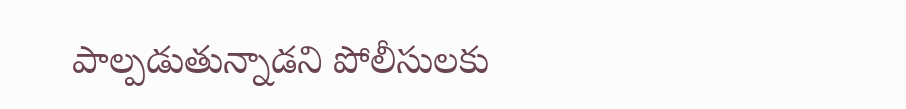పాల్పడుతున్నాడని పోలీసులకు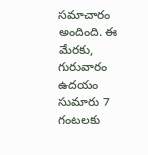సమాచారం అందింది. ఈ మేరకు, గురువారం ఉదయం సుమారు 7 గంటలకు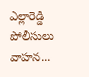ఎల్లారెడ్డి పోలీసులు వాహన...